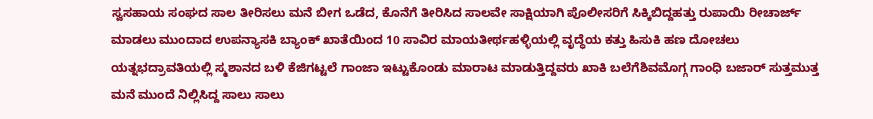ಸ್ವಸಹಾಯ ಸಂಘದ ಸಾಲ ತೀರಿಸಲು ಮನೆ ಬೀಗ ಒಡೆದ, ಕೊನೆಗೆ ತೀರಿಸಿದ ಸಾಲವೇ ಸಾಕ್ಷಿಯಾಗಿ ಪೊಲೀಸರಿಗೆ ಸಿಕ್ಕಿಬಿದ್ದಹತ್ತು ರುಪಾಯಿ ರೀಚಾರ್ಜ್ ಮಾಡಲು ಮುಂದಾದ ಉಪನ್ಯಾಸಕಿ ಬ್ಯಾಂಕ್ ಖಾತೆಯಿಂದ 10 ಸಾವಿರ ಮಾಯತೀರ್ಥಹಳ್ಳಿಯಲ್ಲಿ ವೃದ್ಧೆಯ ಕತ್ತು ಹಿಸುಕಿ ಹಣ ದೋಚಲು ಯತ್ನಭದ್ರಾವತಿಯಲ್ಲಿ ಸ್ಮಶಾನದ ಬಳಿ ಕೆಜಿಗಟ್ಟಲೆ ಗಾಂಜಾ ಇಟ್ಟುಕೊಂಡು ಮಾರಾಟ ಮಾಡುತ್ತಿದ್ದವರು ಖಾಕಿ ಬಲೆಗೆಶಿವಮೊಗ್ಗ ಗಾಂಧಿ ಬಜಾರ್ ಸುತ್ತಮುತ್ತ ಮನೆ ಮುಂದೆ ನಿಲ್ಲಿಸಿದ್ದ ಸಾಲು ಸಾಲು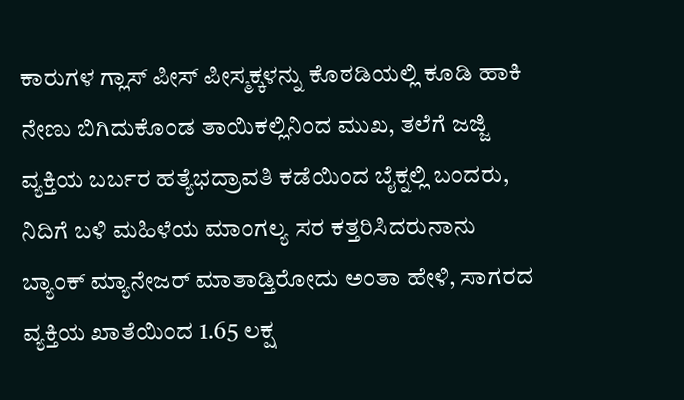ಕಾರುಗಳ ಗ್ಲಾಸ್ ಪೀಸ್ ಪೀಸ್ಮಕ್ಕಳನ್ನು ಕೊಠಡಿಯಲ್ಲಿ ಕೂಡಿ ಹಾಕಿ ನೇಣು ಬಿಗಿದುಕೊಂಡ ತಾಯಿಕಲ್ಲಿನಿಂದ ಮುಖ, ತಲೆಗೆ ಜಜ್ಜಿ ವ್ಯಕ್ತಿಯ ಬರ್ಬರ ಹತ್ಯೆಭದ್ರಾವತಿ ಕಡೆಯಿಂದ ಬೈಕ್ನಲ್ಲಿ ಬಂದರು, ನಿದಿಗೆ ಬಳಿ ಮಹಿಳೆಯ ಮಾಂಗಲ್ಯ ಸರ ಕತ್ತರಿಸಿದರುನಾನು ಬ್ಯಾಂಕ್ ಮ್ಯಾನೇಜರ್ ಮಾತಾಡ್ತಿರೋದು ಅಂತಾ ಹೇಳಿ, ಸಾಗರದ ವ್ಯಕ್ತಿಯ ಖಾತೆಯಿಂದ 1.65 ಲಕ್ಷ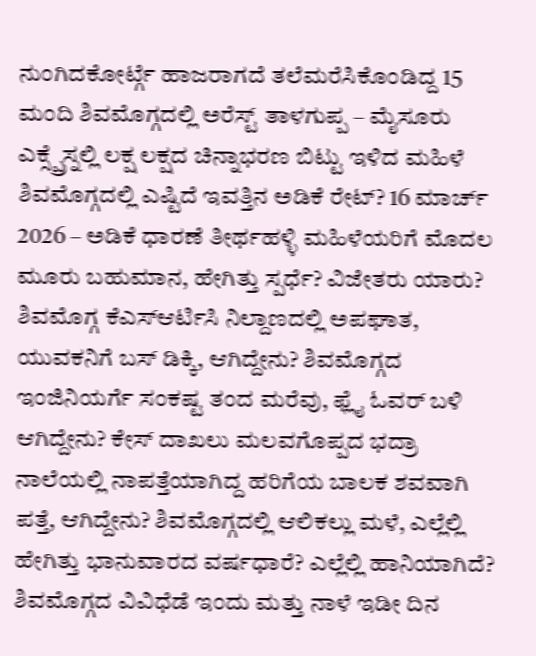ನುಂಗಿದಕೋರ್ಟ್ಗೆ ಹಾಜರಾಗದೆ ತಲೆಮರೆಸಿಕೊಂಡಿದ್ದ 15 ಮಂದಿ ಶಿವಮೊಗ್ಗದಲ್ಲಿ ಅರೆಸ್ಟ್ ತಾಳಗುಪ್ಪ – ಮೈಸೂರು ಎಕ್ಸ್ಪ್ರೆಸ್ನಲ್ಲಿ ಲಕ್ಷ ಲಕ್ಷದ ಚಿನ್ನಾಭರಣ ಬಿಟ್ಟು ಇಳಿದ ಮಹಿಳೆ ಶಿವಮೊಗ್ಗದಲ್ಲಿ ಎಷ್ಟಿದೆ ಇವತ್ತಿನ ಅಡಿಕೆ ರೇಟ್? 16 ಮಾರ್ಚ್ 2026 – ಅಡಿಕೆ ಧಾರಣೆ ತೀರ್ಥಹಳ್ಳಿ ಮಹಿಳೆಯರಿಗೆ ಮೊದಲ ಮೂರು ಬಹುಮಾನ, ಹೇಗಿತ್ತು ಸ್ಪರ್ಧೆ? ವಿಜೇತರು ಯಾರು? ಶಿವಮೊಗ್ಗ ಕೆಎಸ್ಆರ್ಟಿಸಿ ನಿಲ್ದಾಣದಲ್ಲಿ ಅಪಘಾತ, ಯುವಕನಿಗೆ ಬಸ್ ಡಿಕ್ಕಿ, ಆಗಿದ್ದೇನು? ಶಿವಮೊಗ್ಗದ ಇಂಜಿನಿಯರ್ಗೆ ಸಂಕಷ್ಟ ತಂದ ಮರೆವು, ಫ್ಲೈ ಓವರ್ ಬಳಿ ಆಗಿದ್ದೇನು? ಕೇಸ್ ದಾಖಲು ಮಲವಗೊಪ್ಪದ ಭದ್ರಾ ನಾಲೆಯಲ್ಲಿ ನಾಪತ್ತೆಯಾಗಿದ್ದ ಹರಿಗೆಯ ಬಾಲಕ ಶವವಾಗಿ ಪತ್ತೆ, ಆಗಿದ್ದೇನು? ಶಿವಮೊಗ್ಗದಲ್ಲಿ ಆಲಿಕಲ್ಲು ಮಳೆ, ಎಲ್ಲೆಲ್ಲಿ ಹೇಗಿತ್ತು ಭಾನುವಾರದ ವರ್ಷಧಾರೆ? ಎಲ್ಲೆಲ್ಲಿ ಹಾನಿಯಾಗಿದೆ? ಶಿವಮೊಗ್ಗದ ವಿವಿಧೆಡೆ ಇಂದು ಮತ್ತು ನಾಳೆ ಇಡೀ ದಿನ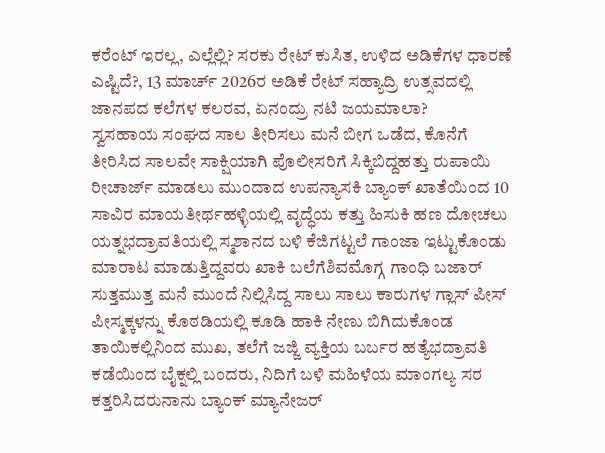ಕರೆಂಟ್ ಇರಲ್ಲ, ಎಲ್ಲೆಲ್ಲಿ? ಸರಕು ರೇಟ್ ಕುಸಿತ, ಉಳಿದ ಅಡಿಕೆಗಳ ಧಾರಣೆ ಎಷ್ಟಿದೆ?, 13 ಮಾರ್ಚ್ 2026ರ ಅಡಿಕೆ ರೇಟ್ ಸಹ್ಯಾದ್ರಿ ಉತ್ಸವದಲ್ಲಿ ಜಾನಪದ ಕಲೆಗಳ ಕಲರವ, ಏನಂದ್ರು ನಟಿ ಜಯಮಾಲಾ?
ಸ್ವಸಹಾಯ ಸಂಘದ ಸಾಲ ತೀರಿಸಲು ಮನೆ ಬೀಗ ಒಡೆದ, ಕೊನೆಗೆ ತೀರಿಸಿದ ಸಾಲವೇ ಸಾಕ್ಷಿಯಾಗಿ ಪೊಲೀಸರಿಗೆ ಸಿಕ್ಕಿಬಿದ್ದಹತ್ತು ರುಪಾಯಿ ರೀಚಾರ್ಜ್ ಮಾಡಲು ಮುಂದಾದ ಉಪನ್ಯಾಸಕಿ ಬ್ಯಾಂಕ್ ಖಾತೆಯಿಂದ 10 ಸಾವಿರ ಮಾಯತೀರ್ಥಹಳ್ಳಿಯಲ್ಲಿ ವೃದ್ಧೆಯ ಕತ್ತು ಹಿಸುಕಿ ಹಣ ದೋಚಲು ಯತ್ನಭದ್ರಾವತಿಯಲ್ಲಿ ಸ್ಮಶಾನದ ಬಳಿ ಕೆಜಿಗಟ್ಟಲೆ ಗಾಂಜಾ ಇಟ್ಟುಕೊಂಡು ಮಾರಾಟ ಮಾಡುತ್ತಿದ್ದವರು ಖಾಕಿ ಬಲೆಗೆಶಿವಮೊಗ್ಗ ಗಾಂಧಿ ಬಜಾರ್ ಸುತ್ತಮುತ್ತ ಮನೆ ಮುಂದೆ ನಿಲ್ಲಿಸಿದ್ದ ಸಾಲು ಸಾಲು ಕಾರುಗಳ ಗ್ಲಾಸ್ ಪೀಸ್ ಪೀಸ್ಮಕ್ಕಳನ್ನು ಕೊಠಡಿಯಲ್ಲಿ ಕೂಡಿ ಹಾಕಿ ನೇಣು ಬಿಗಿದುಕೊಂಡ ತಾಯಿಕಲ್ಲಿನಿಂದ ಮುಖ, ತಲೆಗೆ ಜಜ್ಜಿ ವ್ಯಕ್ತಿಯ ಬರ್ಬರ ಹತ್ಯೆಭದ್ರಾವತಿ ಕಡೆಯಿಂದ ಬೈಕ್ನಲ್ಲಿ ಬಂದರು, ನಿದಿಗೆ ಬಳಿ ಮಹಿಳೆಯ ಮಾಂಗಲ್ಯ ಸರ ಕತ್ತರಿಸಿದರುನಾನು ಬ್ಯಾಂಕ್ ಮ್ಯಾನೇಜರ್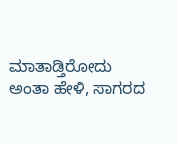ಮಾತಾಡ್ತಿರೋದು ಅಂತಾ ಹೇಳಿ, ಸಾಗರದ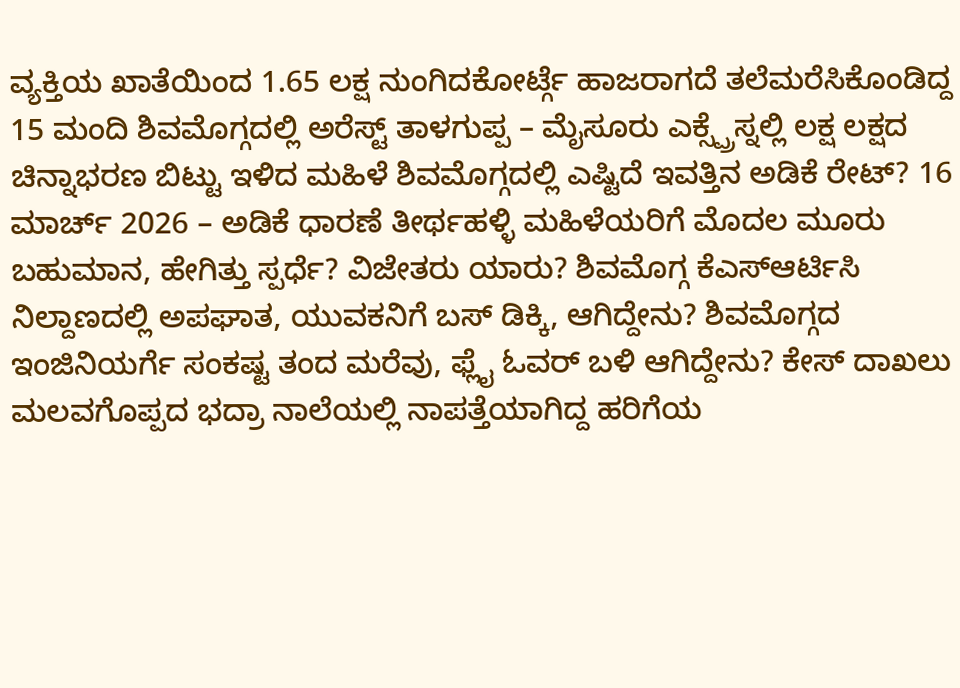ವ್ಯಕ್ತಿಯ ಖಾತೆಯಿಂದ 1.65 ಲಕ್ಷ ನುಂಗಿದಕೋರ್ಟ್ಗೆ ಹಾಜರಾಗದೆ ತಲೆಮರೆಸಿಕೊಂಡಿದ್ದ 15 ಮಂದಿ ಶಿವಮೊಗ್ಗದಲ್ಲಿ ಅರೆಸ್ಟ್ ತಾಳಗುಪ್ಪ – ಮೈಸೂರು ಎಕ್ಸ್ಪ್ರೆಸ್ನಲ್ಲಿ ಲಕ್ಷ ಲಕ್ಷದ ಚಿನ್ನಾಭರಣ ಬಿಟ್ಟು ಇಳಿದ ಮಹಿಳೆ ಶಿವಮೊಗ್ಗದಲ್ಲಿ ಎಷ್ಟಿದೆ ಇವತ್ತಿನ ಅಡಿಕೆ ರೇಟ್? 16 ಮಾರ್ಚ್ 2026 – ಅಡಿಕೆ ಧಾರಣೆ ತೀರ್ಥಹಳ್ಳಿ ಮಹಿಳೆಯರಿಗೆ ಮೊದಲ ಮೂರು ಬಹುಮಾನ, ಹೇಗಿತ್ತು ಸ್ಪರ್ಧೆ? ವಿಜೇತರು ಯಾರು? ಶಿವಮೊಗ್ಗ ಕೆಎಸ್ಆರ್ಟಿಸಿ ನಿಲ್ದಾಣದಲ್ಲಿ ಅಪಘಾತ, ಯುವಕನಿಗೆ ಬಸ್ ಡಿಕ್ಕಿ, ಆಗಿದ್ದೇನು? ಶಿವಮೊಗ್ಗದ ಇಂಜಿನಿಯರ್ಗೆ ಸಂಕಷ್ಟ ತಂದ ಮರೆವು, ಫ್ಲೈ ಓವರ್ ಬಳಿ ಆಗಿದ್ದೇನು? ಕೇಸ್ ದಾಖಲು ಮಲವಗೊಪ್ಪದ ಭದ್ರಾ ನಾಲೆಯಲ್ಲಿ ನಾಪತ್ತೆಯಾಗಿದ್ದ ಹರಿಗೆಯ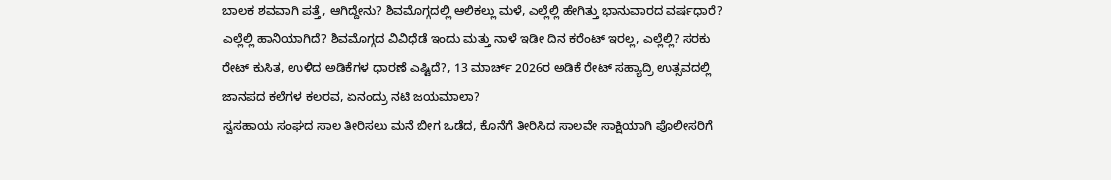ಬಾಲಕ ಶವವಾಗಿ ಪತ್ತೆ, ಆಗಿದ್ದೇನು? ಶಿವಮೊಗ್ಗದಲ್ಲಿ ಆಲಿಕಲ್ಲು ಮಳೆ, ಎಲ್ಲೆಲ್ಲಿ ಹೇಗಿತ್ತು ಭಾನುವಾರದ ವರ್ಷಧಾರೆ? ಎಲ್ಲೆಲ್ಲಿ ಹಾನಿಯಾಗಿದೆ? ಶಿವಮೊಗ್ಗದ ವಿವಿಧೆಡೆ ಇಂದು ಮತ್ತು ನಾಳೆ ಇಡೀ ದಿನ ಕರೆಂಟ್ ಇರಲ್ಲ, ಎಲ್ಲೆಲ್ಲಿ? ಸರಕು ರೇಟ್ ಕುಸಿತ, ಉಳಿದ ಅಡಿಕೆಗಳ ಧಾರಣೆ ಎಷ್ಟಿದೆ?, 13 ಮಾರ್ಚ್ 2026ರ ಅಡಿಕೆ ರೇಟ್ ಸಹ್ಯಾದ್ರಿ ಉತ್ಸವದಲ್ಲಿ ಜಾನಪದ ಕಲೆಗಳ ಕಲರವ, ಏನಂದ್ರು ನಟಿ ಜಯಮಾಲಾ?
ಸ್ವಸಹಾಯ ಸಂಘದ ಸಾಲ ತೀರಿಸಲು ಮನೆ ಬೀಗ ಒಡೆದ, ಕೊನೆಗೆ ತೀರಿಸಿದ ಸಾಲವೇ ಸಾಕ್ಷಿಯಾಗಿ ಪೊಲೀಸರಿಗೆ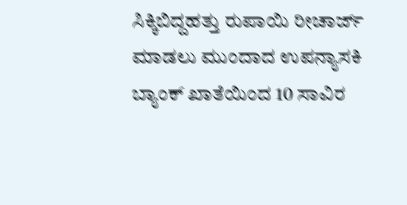ಸಿಕ್ಕಿಬಿದ್ದಹತ್ತು ರುಪಾಯಿ ರೀಚಾರ್ಜ್ ಮಾಡಲು ಮುಂದಾದ ಉಪನ್ಯಾಸಕಿ ಬ್ಯಾಂಕ್ ಖಾತೆಯಿಂದ 10 ಸಾವಿರ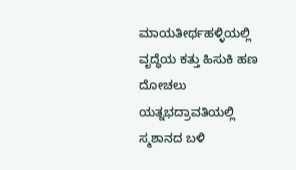ಮಾಯತೀರ್ಥಹಳ್ಳಿಯಲ್ಲಿ ವೃದ್ಧೆಯ ಕತ್ತು ಹಿಸುಕಿ ಹಣ ದೋಚಲು ಯತ್ನಭದ್ರಾವತಿಯಲ್ಲಿ ಸ್ಮಶಾನದ ಬಳಿ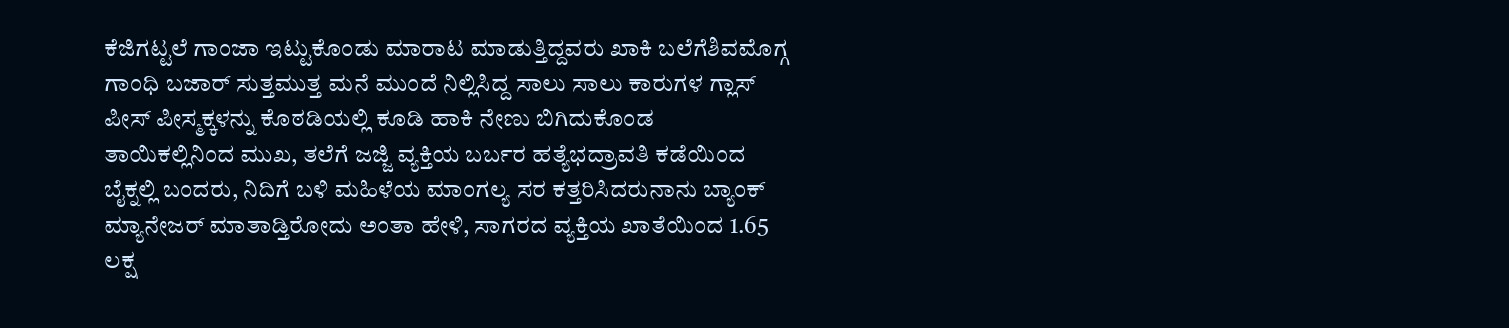ಕೆಜಿಗಟ್ಟಲೆ ಗಾಂಜಾ ಇಟ್ಟುಕೊಂಡು ಮಾರಾಟ ಮಾಡುತ್ತಿದ್ದವರು ಖಾಕಿ ಬಲೆಗೆಶಿವಮೊಗ್ಗ ಗಾಂಧಿ ಬಜಾರ್ ಸುತ್ತಮುತ್ತ ಮನೆ ಮುಂದೆ ನಿಲ್ಲಿಸಿದ್ದ ಸಾಲು ಸಾಲು ಕಾರುಗಳ ಗ್ಲಾಸ್ ಪೀಸ್ ಪೀಸ್ಮಕ್ಕಳನ್ನು ಕೊಠಡಿಯಲ್ಲಿ ಕೂಡಿ ಹಾಕಿ ನೇಣು ಬಿಗಿದುಕೊಂಡ ತಾಯಿಕಲ್ಲಿನಿಂದ ಮುಖ, ತಲೆಗೆ ಜಜ್ಜಿ ವ್ಯಕ್ತಿಯ ಬರ್ಬರ ಹತ್ಯೆಭದ್ರಾವತಿ ಕಡೆಯಿಂದ ಬೈಕ್ನಲ್ಲಿ ಬಂದರು, ನಿದಿಗೆ ಬಳಿ ಮಹಿಳೆಯ ಮಾಂಗಲ್ಯ ಸರ ಕತ್ತರಿಸಿದರುನಾನು ಬ್ಯಾಂಕ್ ಮ್ಯಾನೇಜರ್ ಮಾತಾಡ್ತಿರೋದು ಅಂತಾ ಹೇಳಿ, ಸಾಗರದ ವ್ಯಕ್ತಿಯ ಖಾತೆಯಿಂದ 1.65 ಲಕ್ಷ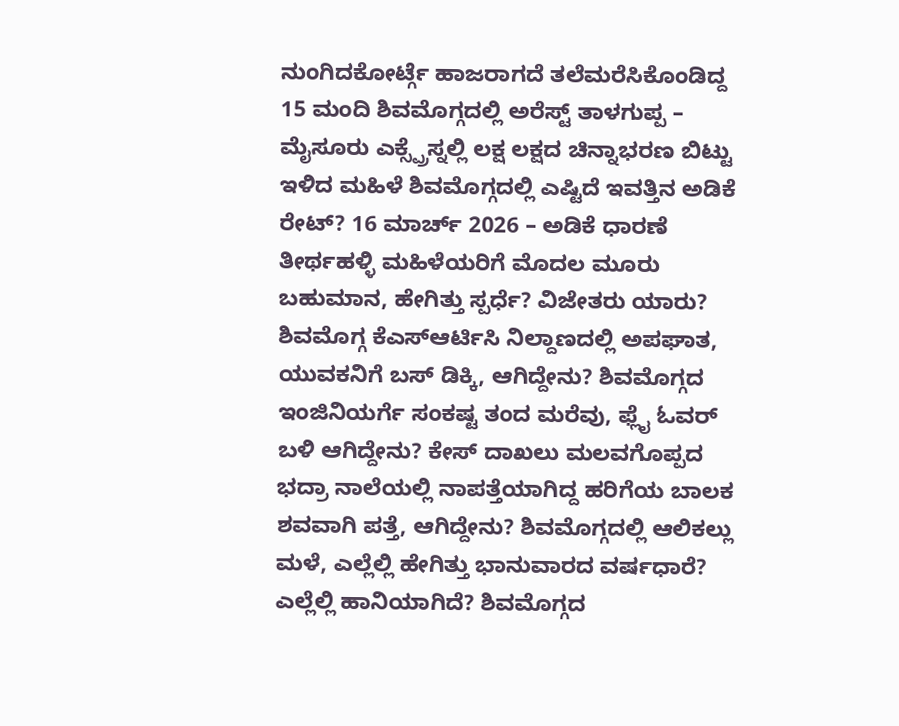ನುಂಗಿದಕೋರ್ಟ್ಗೆ ಹಾಜರಾಗದೆ ತಲೆಮರೆಸಿಕೊಂಡಿದ್ದ 15 ಮಂದಿ ಶಿವಮೊಗ್ಗದಲ್ಲಿ ಅರೆಸ್ಟ್ ತಾಳಗುಪ್ಪ – ಮೈಸೂರು ಎಕ್ಸ್ಪ್ರೆಸ್ನಲ್ಲಿ ಲಕ್ಷ ಲಕ್ಷದ ಚಿನ್ನಾಭರಣ ಬಿಟ್ಟು ಇಳಿದ ಮಹಿಳೆ ಶಿವಮೊಗ್ಗದಲ್ಲಿ ಎಷ್ಟಿದೆ ಇವತ್ತಿನ ಅಡಿಕೆ ರೇಟ್? 16 ಮಾರ್ಚ್ 2026 – ಅಡಿಕೆ ಧಾರಣೆ ತೀರ್ಥಹಳ್ಳಿ ಮಹಿಳೆಯರಿಗೆ ಮೊದಲ ಮೂರು ಬಹುಮಾನ, ಹೇಗಿತ್ತು ಸ್ಪರ್ಧೆ? ವಿಜೇತರು ಯಾರು? ಶಿವಮೊಗ್ಗ ಕೆಎಸ್ಆರ್ಟಿಸಿ ನಿಲ್ದಾಣದಲ್ಲಿ ಅಪಘಾತ, ಯುವಕನಿಗೆ ಬಸ್ ಡಿಕ್ಕಿ, ಆಗಿದ್ದೇನು? ಶಿವಮೊಗ್ಗದ ಇಂಜಿನಿಯರ್ಗೆ ಸಂಕಷ್ಟ ತಂದ ಮರೆವು, ಫ್ಲೈ ಓವರ್ ಬಳಿ ಆಗಿದ್ದೇನು? ಕೇಸ್ ದಾಖಲು ಮಲವಗೊಪ್ಪದ ಭದ್ರಾ ನಾಲೆಯಲ್ಲಿ ನಾಪತ್ತೆಯಾಗಿದ್ದ ಹರಿಗೆಯ ಬಾಲಕ ಶವವಾಗಿ ಪತ್ತೆ, ಆಗಿದ್ದೇನು? ಶಿವಮೊಗ್ಗದಲ್ಲಿ ಆಲಿಕಲ್ಲು ಮಳೆ, ಎಲ್ಲೆಲ್ಲಿ ಹೇಗಿತ್ತು ಭಾನುವಾರದ ವರ್ಷಧಾರೆ? ಎಲ್ಲೆಲ್ಲಿ ಹಾನಿಯಾಗಿದೆ? ಶಿವಮೊಗ್ಗದ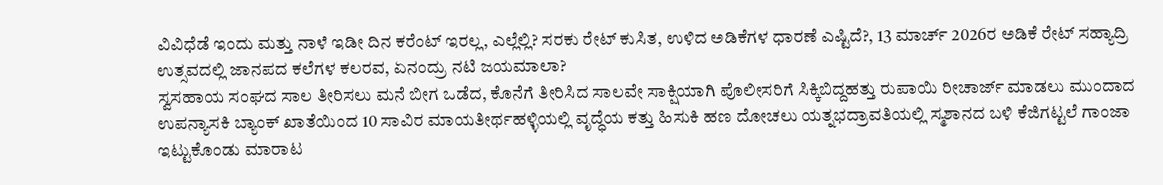ವಿವಿಧೆಡೆ ಇಂದು ಮತ್ತು ನಾಳೆ ಇಡೀ ದಿನ ಕರೆಂಟ್ ಇರಲ್ಲ, ಎಲ್ಲೆಲ್ಲಿ? ಸರಕು ರೇಟ್ ಕುಸಿತ, ಉಳಿದ ಅಡಿಕೆಗಳ ಧಾರಣೆ ಎಷ್ಟಿದೆ?, 13 ಮಾರ್ಚ್ 2026ರ ಅಡಿಕೆ ರೇಟ್ ಸಹ್ಯಾದ್ರಿ ಉತ್ಸವದಲ್ಲಿ ಜಾನಪದ ಕಲೆಗಳ ಕಲರವ, ಏನಂದ್ರು ನಟಿ ಜಯಮಾಲಾ?
ಸ್ವಸಹಾಯ ಸಂಘದ ಸಾಲ ತೀರಿಸಲು ಮನೆ ಬೀಗ ಒಡೆದ, ಕೊನೆಗೆ ತೀರಿಸಿದ ಸಾಲವೇ ಸಾಕ್ಷಿಯಾಗಿ ಪೊಲೀಸರಿಗೆ ಸಿಕ್ಕಿಬಿದ್ದಹತ್ತು ರುಪಾಯಿ ರೀಚಾರ್ಜ್ ಮಾಡಲು ಮುಂದಾದ ಉಪನ್ಯಾಸಕಿ ಬ್ಯಾಂಕ್ ಖಾತೆಯಿಂದ 10 ಸಾವಿರ ಮಾಯತೀರ್ಥಹಳ್ಳಿಯಲ್ಲಿ ವೃದ್ಧೆಯ ಕತ್ತು ಹಿಸುಕಿ ಹಣ ದೋಚಲು ಯತ್ನಭದ್ರಾವತಿಯಲ್ಲಿ ಸ್ಮಶಾನದ ಬಳಿ ಕೆಜಿಗಟ್ಟಲೆ ಗಾಂಜಾ ಇಟ್ಟುಕೊಂಡು ಮಾರಾಟ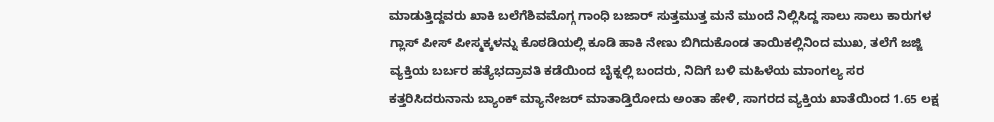ಮಾಡುತ್ತಿದ್ದವರು ಖಾಕಿ ಬಲೆಗೆಶಿವಮೊಗ್ಗ ಗಾಂಧಿ ಬಜಾರ್ ಸುತ್ತಮುತ್ತ ಮನೆ ಮುಂದೆ ನಿಲ್ಲಿಸಿದ್ದ ಸಾಲು ಸಾಲು ಕಾರುಗಳ ಗ್ಲಾಸ್ ಪೀಸ್ ಪೀಸ್ಮಕ್ಕಳನ್ನು ಕೊಠಡಿಯಲ್ಲಿ ಕೂಡಿ ಹಾಕಿ ನೇಣು ಬಿಗಿದುಕೊಂಡ ತಾಯಿಕಲ್ಲಿನಿಂದ ಮುಖ, ತಲೆಗೆ ಜಜ್ಜಿ ವ್ಯಕ್ತಿಯ ಬರ್ಬರ ಹತ್ಯೆಭದ್ರಾವತಿ ಕಡೆಯಿಂದ ಬೈಕ್ನಲ್ಲಿ ಬಂದರು, ನಿದಿಗೆ ಬಳಿ ಮಹಿಳೆಯ ಮಾಂಗಲ್ಯ ಸರ ಕತ್ತರಿಸಿದರುನಾನು ಬ್ಯಾಂಕ್ ಮ್ಯಾನೇಜರ್ ಮಾತಾಡ್ತಿರೋದು ಅಂತಾ ಹೇಳಿ, ಸಾಗರದ ವ್ಯಕ್ತಿಯ ಖಾತೆಯಿಂದ 1.65 ಲಕ್ಷ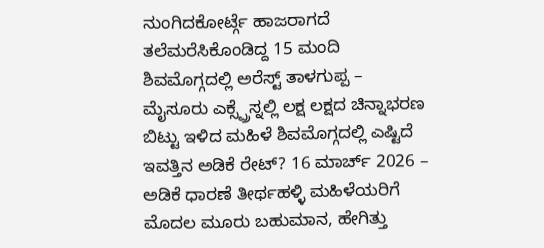ನುಂಗಿದಕೋರ್ಟ್ಗೆ ಹಾಜರಾಗದೆ ತಲೆಮರೆಸಿಕೊಂಡಿದ್ದ 15 ಮಂದಿ ಶಿವಮೊಗ್ಗದಲ್ಲಿ ಅರೆಸ್ಟ್ ತಾಳಗುಪ್ಪ – ಮೈಸೂರು ಎಕ್ಸ್ಪ್ರೆಸ್ನಲ್ಲಿ ಲಕ್ಷ ಲಕ್ಷದ ಚಿನ್ನಾಭರಣ ಬಿಟ್ಟು ಇಳಿದ ಮಹಿಳೆ ಶಿವಮೊಗ್ಗದಲ್ಲಿ ಎಷ್ಟಿದೆ ಇವತ್ತಿನ ಅಡಿಕೆ ರೇಟ್? 16 ಮಾರ್ಚ್ 2026 – ಅಡಿಕೆ ಧಾರಣೆ ತೀರ್ಥಹಳ್ಳಿ ಮಹಿಳೆಯರಿಗೆ ಮೊದಲ ಮೂರು ಬಹುಮಾನ, ಹೇಗಿತ್ತು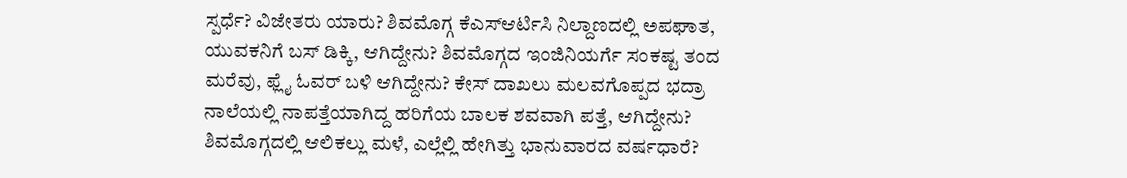ಸ್ಪರ್ಧೆ? ವಿಜೇತರು ಯಾರು? ಶಿವಮೊಗ್ಗ ಕೆಎಸ್ಆರ್ಟಿಸಿ ನಿಲ್ದಾಣದಲ್ಲಿ ಅಪಘಾತ, ಯುವಕನಿಗೆ ಬಸ್ ಡಿಕ್ಕಿ, ಆಗಿದ್ದೇನು? ಶಿವಮೊಗ್ಗದ ಇಂಜಿನಿಯರ್ಗೆ ಸಂಕಷ್ಟ ತಂದ ಮರೆವು, ಫ್ಲೈ ಓವರ್ ಬಳಿ ಆಗಿದ್ದೇನು? ಕೇಸ್ ದಾಖಲು ಮಲವಗೊಪ್ಪದ ಭದ್ರಾ ನಾಲೆಯಲ್ಲಿ ನಾಪತ್ತೆಯಾಗಿದ್ದ ಹರಿಗೆಯ ಬಾಲಕ ಶವವಾಗಿ ಪತ್ತೆ, ಆಗಿದ್ದೇನು? ಶಿವಮೊಗ್ಗದಲ್ಲಿ ಆಲಿಕಲ್ಲು ಮಳೆ, ಎಲ್ಲೆಲ್ಲಿ ಹೇಗಿತ್ತು ಭಾನುವಾರದ ವರ್ಷಧಾರೆ?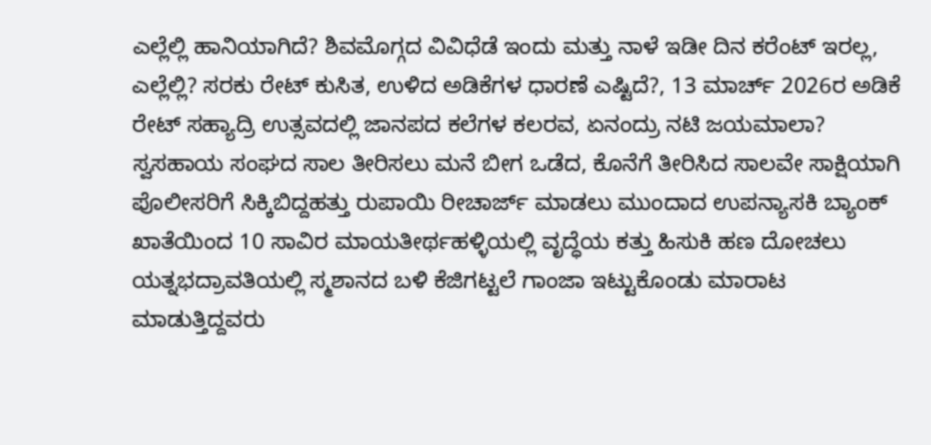ಎಲ್ಲೆಲ್ಲಿ ಹಾನಿಯಾಗಿದೆ? ಶಿವಮೊಗ್ಗದ ವಿವಿಧೆಡೆ ಇಂದು ಮತ್ತು ನಾಳೆ ಇಡೀ ದಿನ ಕರೆಂಟ್ ಇರಲ್ಲ, ಎಲ್ಲೆಲ್ಲಿ? ಸರಕು ರೇಟ್ ಕುಸಿತ, ಉಳಿದ ಅಡಿಕೆಗಳ ಧಾರಣೆ ಎಷ್ಟಿದೆ?, 13 ಮಾರ್ಚ್ 2026ರ ಅಡಿಕೆ ರೇಟ್ ಸಹ್ಯಾದ್ರಿ ಉತ್ಸವದಲ್ಲಿ ಜಾನಪದ ಕಲೆಗಳ ಕಲರವ, ಏನಂದ್ರು ನಟಿ ಜಯಮಾಲಾ?
ಸ್ವಸಹಾಯ ಸಂಘದ ಸಾಲ ತೀರಿಸಲು ಮನೆ ಬೀಗ ಒಡೆದ, ಕೊನೆಗೆ ತೀರಿಸಿದ ಸಾಲವೇ ಸಾಕ್ಷಿಯಾಗಿ ಪೊಲೀಸರಿಗೆ ಸಿಕ್ಕಿಬಿದ್ದಹತ್ತು ರುಪಾಯಿ ರೀಚಾರ್ಜ್ ಮಾಡಲು ಮುಂದಾದ ಉಪನ್ಯಾಸಕಿ ಬ್ಯಾಂಕ್ ಖಾತೆಯಿಂದ 10 ಸಾವಿರ ಮಾಯತೀರ್ಥಹಳ್ಳಿಯಲ್ಲಿ ವೃದ್ಧೆಯ ಕತ್ತು ಹಿಸುಕಿ ಹಣ ದೋಚಲು ಯತ್ನಭದ್ರಾವತಿಯಲ್ಲಿ ಸ್ಮಶಾನದ ಬಳಿ ಕೆಜಿಗಟ್ಟಲೆ ಗಾಂಜಾ ಇಟ್ಟುಕೊಂಡು ಮಾರಾಟ ಮಾಡುತ್ತಿದ್ದವರು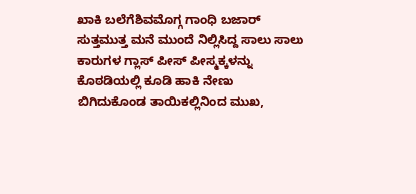ಖಾಕಿ ಬಲೆಗೆಶಿವಮೊಗ್ಗ ಗಾಂಧಿ ಬಜಾರ್ ಸುತ್ತಮುತ್ತ ಮನೆ ಮುಂದೆ ನಿಲ್ಲಿಸಿದ್ದ ಸಾಲು ಸಾಲು ಕಾರುಗಳ ಗ್ಲಾಸ್ ಪೀಸ್ ಪೀಸ್ಮಕ್ಕಳನ್ನು ಕೊಠಡಿಯಲ್ಲಿ ಕೂಡಿ ಹಾಕಿ ನೇಣು ಬಿಗಿದುಕೊಂಡ ತಾಯಿಕಲ್ಲಿನಿಂದ ಮುಖ,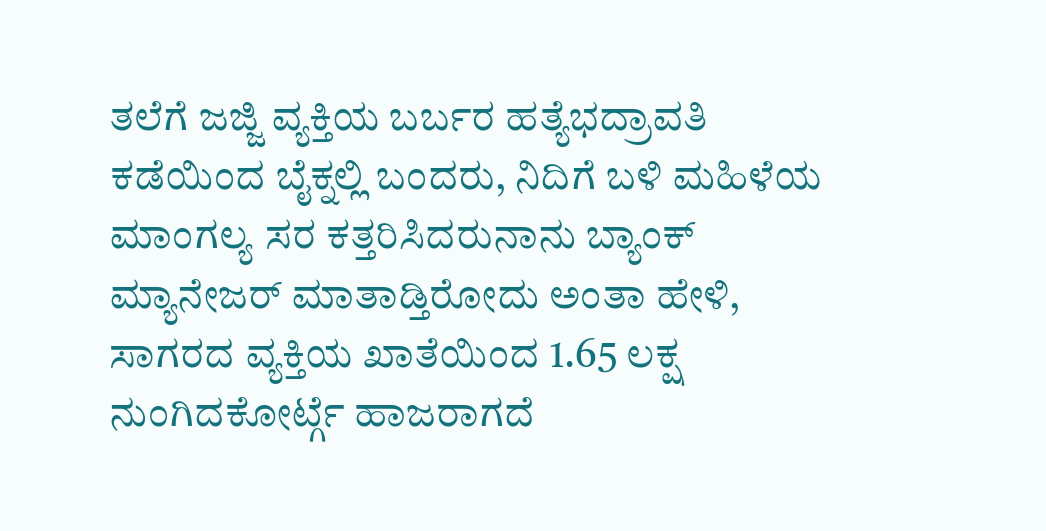ತಲೆಗೆ ಜಜ್ಜಿ ವ್ಯಕ್ತಿಯ ಬರ್ಬರ ಹತ್ಯೆಭದ್ರಾವತಿ ಕಡೆಯಿಂದ ಬೈಕ್ನಲ್ಲಿ ಬಂದರು, ನಿದಿಗೆ ಬಳಿ ಮಹಿಳೆಯ ಮಾಂಗಲ್ಯ ಸರ ಕತ್ತರಿಸಿದರುನಾನು ಬ್ಯಾಂಕ್ ಮ್ಯಾನೇಜರ್ ಮಾತಾಡ್ತಿರೋದು ಅಂತಾ ಹೇಳಿ, ಸಾಗರದ ವ್ಯಕ್ತಿಯ ಖಾತೆಯಿಂದ 1.65 ಲಕ್ಷ ನುಂಗಿದಕೋರ್ಟ್ಗೆ ಹಾಜರಾಗದೆ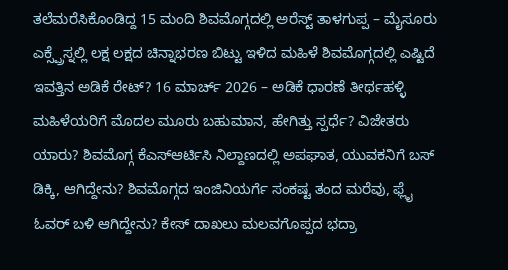ತಲೆಮರೆಸಿಕೊಂಡಿದ್ದ 15 ಮಂದಿ ಶಿವಮೊಗ್ಗದಲ್ಲಿ ಅರೆಸ್ಟ್ ತಾಳಗುಪ್ಪ – ಮೈಸೂರು ಎಕ್ಸ್ಪ್ರೆಸ್ನಲ್ಲಿ ಲಕ್ಷ ಲಕ್ಷದ ಚಿನ್ನಾಭರಣ ಬಿಟ್ಟು ಇಳಿದ ಮಹಿಳೆ ಶಿವಮೊಗ್ಗದಲ್ಲಿ ಎಷ್ಟಿದೆ ಇವತ್ತಿನ ಅಡಿಕೆ ರೇಟ್? 16 ಮಾರ್ಚ್ 2026 – ಅಡಿಕೆ ಧಾರಣೆ ತೀರ್ಥಹಳ್ಳಿ ಮಹಿಳೆಯರಿಗೆ ಮೊದಲ ಮೂರು ಬಹುಮಾನ, ಹೇಗಿತ್ತು ಸ್ಪರ್ಧೆ? ವಿಜೇತರು ಯಾರು? ಶಿವಮೊಗ್ಗ ಕೆಎಸ್ಆರ್ಟಿಸಿ ನಿಲ್ದಾಣದಲ್ಲಿ ಅಪಘಾತ, ಯುವಕನಿಗೆ ಬಸ್ ಡಿಕ್ಕಿ, ಆಗಿದ್ದೇನು? ಶಿವಮೊಗ್ಗದ ಇಂಜಿನಿಯರ್ಗೆ ಸಂಕಷ್ಟ ತಂದ ಮರೆವು, ಫ್ಲೈ ಓವರ್ ಬಳಿ ಆಗಿದ್ದೇನು? ಕೇಸ್ ದಾಖಲು ಮಲವಗೊಪ್ಪದ ಭದ್ರಾ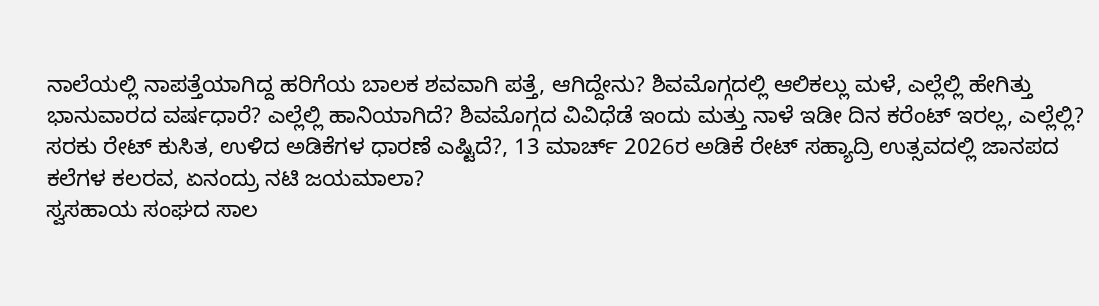ನಾಲೆಯಲ್ಲಿ ನಾಪತ್ತೆಯಾಗಿದ್ದ ಹರಿಗೆಯ ಬಾಲಕ ಶವವಾಗಿ ಪತ್ತೆ, ಆಗಿದ್ದೇನು? ಶಿವಮೊಗ್ಗದಲ್ಲಿ ಆಲಿಕಲ್ಲು ಮಳೆ, ಎಲ್ಲೆಲ್ಲಿ ಹೇಗಿತ್ತು ಭಾನುವಾರದ ವರ್ಷಧಾರೆ? ಎಲ್ಲೆಲ್ಲಿ ಹಾನಿಯಾಗಿದೆ? ಶಿವಮೊಗ್ಗದ ವಿವಿಧೆಡೆ ಇಂದು ಮತ್ತು ನಾಳೆ ಇಡೀ ದಿನ ಕರೆಂಟ್ ಇರಲ್ಲ, ಎಲ್ಲೆಲ್ಲಿ? ಸರಕು ರೇಟ್ ಕುಸಿತ, ಉಳಿದ ಅಡಿಕೆಗಳ ಧಾರಣೆ ಎಷ್ಟಿದೆ?, 13 ಮಾರ್ಚ್ 2026ರ ಅಡಿಕೆ ರೇಟ್ ಸಹ್ಯಾದ್ರಿ ಉತ್ಸವದಲ್ಲಿ ಜಾನಪದ ಕಲೆಗಳ ಕಲರವ, ಏನಂದ್ರು ನಟಿ ಜಯಮಾಲಾ?
ಸ್ವಸಹಾಯ ಸಂಘದ ಸಾಲ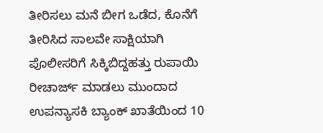ತೀರಿಸಲು ಮನೆ ಬೀಗ ಒಡೆದ, ಕೊನೆಗೆ ತೀರಿಸಿದ ಸಾಲವೇ ಸಾಕ್ಷಿಯಾಗಿ ಪೊಲೀಸರಿಗೆ ಸಿಕ್ಕಿಬಿದ್ದಹತ್ತು ರುಪಾಯಿ ರೀಚಾರ್ಜ್ ಮಾಡಲು ಮುಂದಾದ ಉಪನ್ಯಾಸಕಿ ಬ್ಯಾಂಕ್ ಖಾತೆಯಿಂದ 10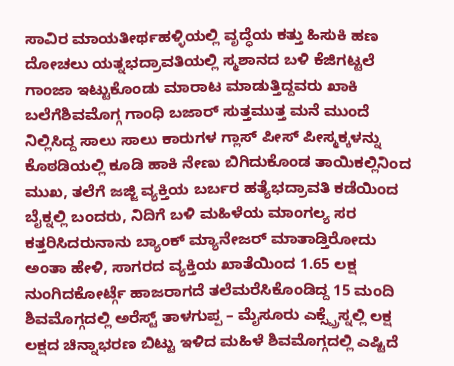ಸಾವಿರ ಮಾಯತೀರ್ಥಹಳ್ಳಿಯಲ್ಲಿ ವೃದ್ಧೆಯ ಕತ್ತು ಹಿಸುಕಿ ಹಣ ದೋಚಲು ಯತ್ನಭದ್ರಾವತಿಯಲ್ಲಿ ಸ್ಮಶಾನದ ಬಳಿ ಕೆಜಿಗಟ್ಟಲೆ ಗಾಂಜಾ ಇಟ್ಟುಕೊಂಡು ಮಾರಾಟ ಮಾಡುತ್ತಿದ್ದವರು ಖಾಕಿ ಬಲೆಗೆಶಿವಮೊಗ್ಗ ಗಾಂಧಿ ಬಜಾರ್ ಸುತ್ತಮುತ್ತ ಮನೆ ಮುಂದೆ ನಿಲ್ಲಿಸಿದ್ದ ಸಾಲು ಸಾಲು ಕಾರುಗಳ ಗ್ಲಾಸ್ ಪೀಸ್ ಪೀಸ್ಮಕ್ಕಳನ್ನು ಕೊಠಡಿಯಲ್ಲಿ ಕೂಡಿ ಹಾಕಿ ನೇಣು ಬಿಗಿದುಕೊಂಡ ತಾಯಿಕಲ್ಲಿನಿಂದ ಮುಖ, ತಲೆಗೆ ಜಜ್ಜಿ ವ್ಯಕ್ತಿಯ ಬರ್ಬರ ಹತ್ಯೆಭದ್ರಾವತಿ ಕಡೆಯಿಂದ ಬೈಕ್ನಲ್ಲಿ ಬಂದರು, ನಿದಿಗೆ ಬಳಿ ಮಹಿಳೆಯ ಮಾಂಗಲ್ಯ ಸರ ಕತ್ತರಿಸಿದರುನಾನು ಬ್ಯಾಂಕ್ ಮ್ಯಾನೇಜರ್ ಮಾತಾಡ್ತಿರೋದು ಅಂತಾ ಹೇಳಿ, ಸಾಗರದ ವ್ಯಕ್ತಿಯ ಖಾತೆಯಿಂದ 1.65 ಲಕ್ಷ ನುಂಗಿದಕೋರ್ಟ್ಗೆ ಹಾಜರಾಗದೆ ತಲೆಮರೆಸಿಕೊಂಡಿದ್ದ 15 ಮಂದಿ ಶಿವಮೊಗ್ಗದಲ್ಲಿ ಅರೆಸ್ಟ್ ತಾಳಗುಪ್ಪ – ಮೈಸೂರು ಎಕ್ಸ್ಪ್ರೆಸ್ನಲ್ಲಿ ಲಕ್ಷ ಲಕ್ಷದ ಚಿನ್ನಾಭರಣ ಬಿಟ್ಟು ಇಳಿದ ಮಹಿಳೆ ಶಿವಮೊಗ್ಗದಲ್ಲಿ ಎಷ್ಟಿದೆ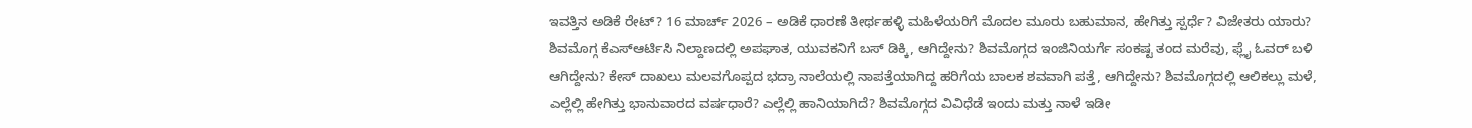ಇವತ್ತಿನ ಅಡಿಕೆ ರೇಟ್? 16 ಮಾರ್ಚ್ 2026 – ಅಡಿಕೆ ಧಾರಣೆ ತೀರ್ಥಹಳ್ಳಿ ಮಹಿಳೆಯರಿಗೆ ಮೊದಲ ಮೂರು ಬಹುಮಾನ, ಹೇಗಿತ್ತು ಸ್ಪರ್ಧೆ? ವಿಜೇತರು ಯಾರು? ಶಿವಮೊಗ್ಗ ಕೆಎಸ್ಆರ್ಟಿಸಿ ನಿಲ್ದಾಣದಲ್ಲಿ ಅಪಘಾತ, ಯುವಕನಿಗೆ ಬಸ್ ಡಿಕ್ಕಿ, ಆಗಿದ್ದೇನು? ಶಿವಮೊಗ್ಗದ ಇಂಜಿನಿಯರ್ಗೆ ಸಂಕಷ್ಟ ತಂದ ಮರೆವು, ಫ್ಲೈ ಓವರ್ ಬಳಿ ಆಗಿದ್ದೇನು? ಕೇಸ್ ದಾಖಲು ಮಲವಗೊಪ್ಪದ ಭದ್ರಾ ನಾಲೆಯಲ್ಲಿ ನಾಪತ್ತೆಯಾಗಿದ್ದ ಹರಿಗೆಯ ಬಾಲಕ ಶವವಾಗಿ ಪತ್ತೆ, ಆಗಿದ್ದೇನು? ಶಿವಮೊಗ್ಗದಲ್ಲಿ ಆಲಿಕಲ್ಲು ಮಳೆ, ಎಲ್ಲೆಲ್ಲಿ ಹೇಗಿತ್ತು ಭಾನುವಾರದ ವರ್ಷಧಾರೆ? ಎಲ್ಲೆಲ್ಲಿ ಹಾನಿಯಾಗಿದೆ? ಶಿವಮೊಗ್ಗದ ವಿವಿಧೆಡೆ ಇಂದು ಮತ್ತು ನಾಳೆ ಇಡೀ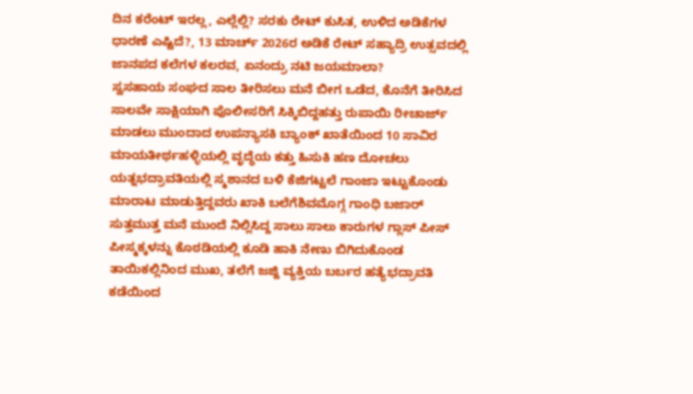ದಿನ ಕರೆಂಟ್ ಇರಲ್ಲ, ಎಲ್ಲೆಲ್ಲಿ? ಸರಕು ರೇಟ್ ಕುಸಿತ, ಉಳಿದ ಅಡಿಕೆಗಳ ಧಾರಣೆ ಎಷ್ಟಿದೆ?, 13 ಮಾರ್ಚ್ 2026ರ ಅಡಿಕೆ ರೇಟ್ ಸಹ್ಯಾದ್ರಿ ಉತ್ಸವದಲ್ಲಿ ಜಾನಪದ ಕಲೆಗಳ ಕಲರವ, ಏನಂದ್ರು ನಟಿ ಜಯಮಾಲಾ?
ಸ್ವಸಹಾಯ ಸಂಘದ ಸಾಲ ತೀರಿಸಲು ಮನೆ ಬೀಗ ಒಡೆದ, ಕೊನೆಗೆ ತೀರಿಸಿದ ಸಾಲವೇ ಸಾಕ್ಷಿಯಾಗಿ ಪೊಲೀಸರಿಗೆ ಸಿಕ್ಕಿಬಿದ್ದಹತ್ತು ರುಪಾಯಿ ರೀಚಾರ್ಜ್ ಮಾಡಲು ಮುಂದಾದ ಉಪನ್ಯಾಸಕಿ ಬ್ಯಾಂಕ್ ಖಾತೆಯಿಂದ 10 ಸಾವಿರ ಮಾಯತೀರ್ಥಹಳ್ಳಿಯಲ್ಲಿ ವೃದ್ಧೆಯ ಕತ್ತು ಹಿಸುಕಿ ಹಣ ದೋಚಲು ಯತ್ನಭದ್ರಾವತಿಯಲ್ಲಿ ಸ್ಮಶಾನದ ಬಳಿ ಕೆಜಿಗಟ್ಟಲೆ ಗಾಂಜಾ ಇಟ್ಟುಕೊಂಡು ಮಾರಾಟ ಮಾಡುತ್ತಿದ್ದವರು ಖಾಕಿ ಬಲೆಗೆಶಿವಮೊಗ್ಗ ಗಾಂಧಿ ಬಜಾರ್ ಸುತ್ತಮುತ್ತ ಮನೆ ಮುಂದೆ ನಿಲ್ಲಿಸಿದ್ದ ಸಾಲು ಸಾಲು ಕಾರುಗಳ ಗ್ಲಾಸ್ ಪೀಸ್ ಪೀಸ್ಮಕ್ಕಳನ್ನು ಕೊಠಡಿಯಲ್ಲಿ ಕೂಡಿ ಹಾಕಿ ನೇಣು ಬಿಗಿದುಕೊಂಡ ತಾಯಿಕಲ್ಲಿನಿಂದ ಮುಖ, ತಲೆಗೆ ಜಜ್ಜಿ ವ್ಯಕ್ತಿಯ ಬರ್ಬರ ಹತ್ಯೆಭದ್ರಾವತಿ ಕಡೆಯಿಂದ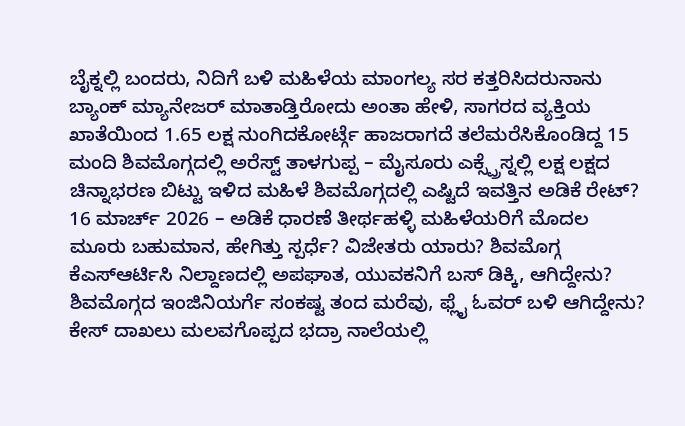ಬೈಕ್ನಲ್ಲಿ ಬಂದರು, ನಿದಿಗೆ ಬಳಿ ಮಹಿಳೆಯ ಮಾಂಗಲ್ಯ ಸರ ಕತ್ತರಿಸಿದರುನಾನು ಬ್ಯಾಂಕ್ ಮ್ಯಾನೇಜರ್ ಮಾತಾಡ್ತಿರೋದು ಅಂತಾ ಹೇಳಿ, ಸಾಗರದ ವ್ಯಕ್ತಿಯ ಖಾತೆಯಿಂದ 1.65 ಲಕ್ಷ ನುಂಗಿದಕೋರ್ಟ್ಗೆ ಹಾಜರಾಗದೆ ತಲೆಮರೆಸಿಕೊಂಡಿದ್ದ 15 ಮಂದಿ ಶಿವಮೊಗ್ಗದಲ್ಲಿ ಅರೆಸ್ಟ್ ತಾಳಗುಪ್ಪ – ಮೈಸೂರು ಎಕ್ಸ್ಪ್ರೆಸ್ನಲ್ಲಿ ಲಕ್ಷ ಲಕ್ಷದ ಚಿನ್ನಾಭರಣ ಬಿಟ್ಟು ಇಳಿದ ಮಹಿಳೆ ಶಿವಮೊಗ್ಗದಲ್ಲಿ ಎಷ್ಟಿದೆ ಇವತ್ತಿನ ಅಡಿಕೆ ರೇಟ್? 16 ಮಾರ್ಚ್ 2026 – ಅಡಿಕೆ ಧಾರಣೆ ತೀರ್ಥಹಳ್ಳಿ ಮಹಿಳೆಯರಿಗೆ ಮೊದಲ ಮೂರು ಬಹುಮಾನ, ಹೇಗಿತ್ತು ಸ್ಪರ್ಧೆ? ವಿಜೇತರು ಯಾರು? ಶಿವಮೊಗ್ಗ ಕೆಎಸ್ಆರ್ಟಿಸಿ ನಿಲ್ದಾಣದಲ್ಲಿ ಅಪಘಾತ, ಯುವಕನಿಗೆ ಬಸ್ ಡಿಕ್ಕಿ, ಆಗಿದ್ದೇನು? ಶಿವಮೊಗ್ಗದ ಇಂಜಿನಿಯರ್ಗೆ ಸಂಕಷ್ಟ ತಂದ ಮರೆವು, ಫ್ಲೈ ಓವರ್ ಬಳಿ ಆಗಿದ್ದೇನು? ಕೇಸ್ ದಾಖಲು ಮಲವಗೊಪ್ಪದ ಭದ್ರಾ ನಾಲೆಯಲ್ಲಿ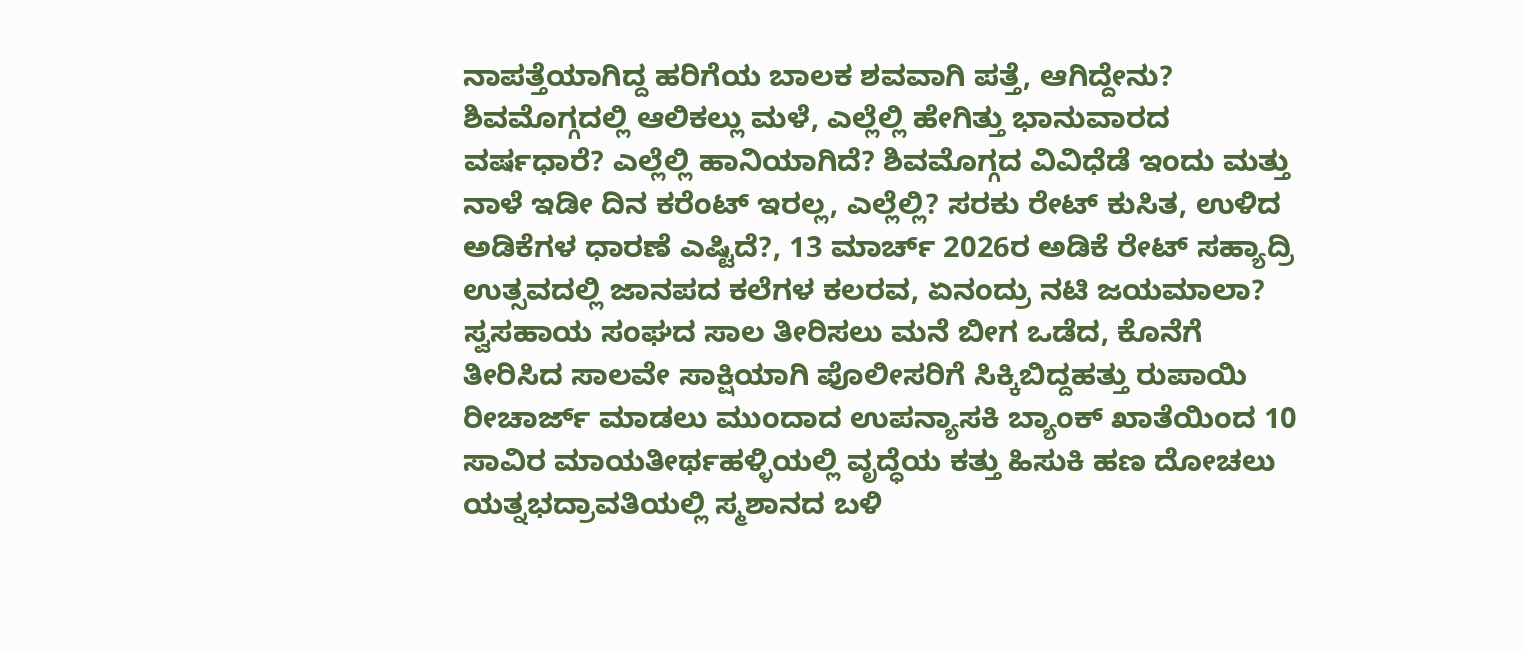ನಾಪತ್ತೆಯಾಗಿದ್ದ ಹರಿಗೆಯ ಬಾಲಕ ಶವವಾಗಿ ಪತ್ತೆ, ಆಗಿದ್ದೇನು? ಶಿವಮೊಗ್ಗದಲ್ಲಿ ಆಲಿಕಲ್ಲು ಮಳೆ, ಎಲ್ಲೆಲ್ಲಿ ಹೇಗಿತ್ತು ಭಾನುವಾರದ ವರ್ಷಧಾರೆ? ಎಲ್ಲೆಲ್ಲಿ ಹಾನಿಯಾಗಿದೆ? ಶಿವಮೊಗ್ಗದ ವಿವಿಧೆಡೆ ಇಂದು ಮತ್ತು ನಾಳೆ ಇಡೀ ದಿನ ಕರೆಂಟ್ ಇರಲ್ಲ, ಎಲ್ಲೆಲ್ಲಿ? ಸರಕು ರೇಟ್ ಕುಸಿತ, ಉಳಿದ ಅಡಿಕೆಗಳ ಧಾರಣೆ ಎಷ್ಟಿದೆ?, 13 ಮಾರ್ಚ್ 2026ರ ಅಡಿಕೆ ರೇಟ್ ಸಹ್ಯಾದ್ರಿ ಉತ್ಸವದಲ್ಲಿ ಜಾನಪದ ಕಲೆಗಳ ಕಲರವ, ಏನಂದ್ರು ನಟಿ ಜಯಮಾಲಾ?
ಸ್ವಸಹಾಯ ಸಂಘದ ಸಾಲ ತೀರಿಸಲು ಮನೆ ಬೀಗ ಒಡೆದ, ಕೊನೆಗೆ ತೀರಿಸಿದ ಸಾಲವೇ ಸಾಕ್ಷಿಯಾಗಿ ಪೊಲೀಸರಿಗೆ ಸಿಕ್ಕಿಬಿದ್ದಹತ್ತು ರುಪಾಯಿ ರೀಚಾರ್ಜ್ ಮಾಡಲು ಮುಂದಾದ ಉಪನ್ಯಾಸಕಿ ಬ್ಯಾಂಕ್ ಖಾತೆಯಿಂದ 10 ಸಾವಿರ ಮಾಯತೀರ್ಥಹಳ್ಳಿಯಲ್ಲಿ ವೃದ್ಧೆಯ ಕತ್ತು ಹಿಸುಕಿ ಹಣ ದೋಚಲು ಯತ್ನಭದ್ರಾವತಿಯಲ್ಲಿ ಸ್ಮಶಾನದ ಬಳಿ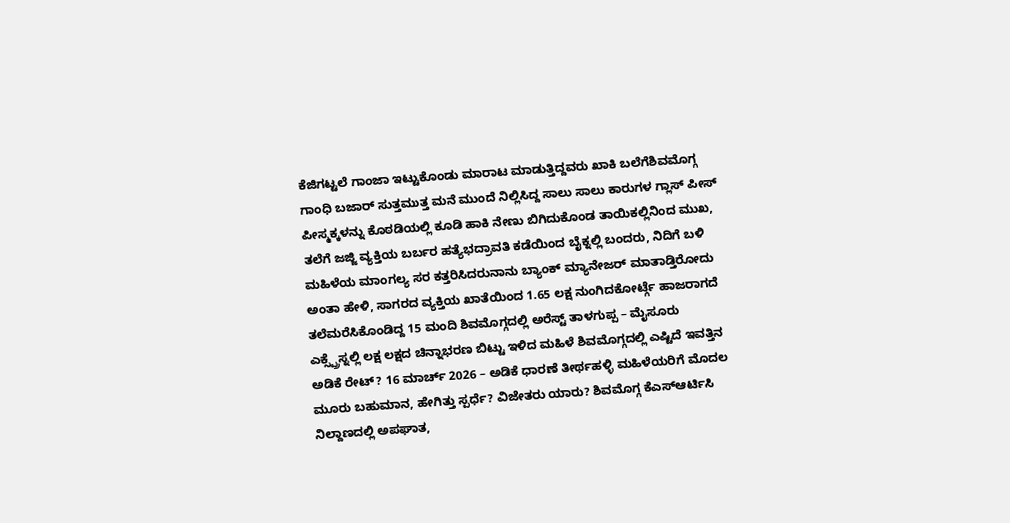ಕೆಜಿಗಟ್ಟಲೆ ಗಾಂಜಾ ಇಟ್ಟುಕೊಂಡು ಮಾರಾಟ ಮಾಡುತ್ತಿದ್ದವರು ಖಾಕಿ ಬಲೆಗೆಶಿವಮೊಗ್ಗ ಗಾಂಧಿ ಬಜಾರ್ ಸುತ್ತಮುತ್ತ ಮನೆ ಮುಂದೆ ನಿಲ್ಲಿಸಿದ್ದ ಸಾಲು ಸಾಲು ಕಾರುಗಳ ಗ್ಲಾಸ್ ಪೀಸ್ ಪೀಸ್ಮಕ್ಕಳನ್ನು ಕೊಠಡಿಯಲ್ಲಿ ಕೂಡಿ ಹಾಕಿ ನೇಣು ಬಿಗಿದುಕೊಂಡ ತಾಯಿಕಲ್ಲಿನಿಂದ ಮುಖ, ತಲೆಗೆ ಜಜ್ಜಿ ವ್ಯಕ್ತಿಯ ಬರ್ಬರ ಹತ್ಯೆಭದ್ರಾವತಿ ಕಡೆಯಿಂದ ಬೈಕ್ನಲ್ಲಿ ಬಂದರು, ನಿದಿಗೆ ಬಳಿ ಮಹಿಳೆಯ ಮಾಂಗಲ್ಯ ಸರ ಕತ್ತರಿಸಿದರುನಾನು ಬ್ಯಾಂಕ್ ಮ್ಯಾನೇಜರ್ ಮಾತಾಡ್ತಿರೋದು ಅಂತಾ ಹೇಳಿ, ಸಾಗರದ ವ್ಯಕ್ತಿಯ ಖಾತೆಯಿಂದ 1.65 ಲಕ್ಷ ನುಂಗಿದಕೋರ್ಟ್ಗೆ ಹಾಜರಾಗದೆ ತಲೆಮರೆಸಿಕೊಂಡಿದ್ದ 15 ಮಂದಿ ಶಿವಮೊಗ್ಗದಲ್ಲಿ ಅರೆಸ್ಟ್ ತಾಳಗುಪ್ಪ – ಮೈಸೂರು ಎಕ್ಸ್ಪ್ರೆಸ್ನಲ್ಲಿ ಲಕ್ಷ ಲಕ್ಷದ ಚಿನ್ನಾಭರಣ ಬಿಟ್ಟು ಇಳಿದ ಮಹಿಳೆ ಶಿವಮೊಗ್ಗದಲ್ಲಿ ಎಷ್ಟಿದೆ ಇವತ್ತಿನ ಅಡಿಕೆ ರೇಟ್? 16 ಮಾರ್ಚ್ 2026 – ಅಡಿಕೆ ಧಾರಣೆ ತೀರ್ಥಹಳ್ಳಿ ಮಹಿಳೆಯರಿಗೆ ಮೊದಲ ಮೂರು ಬಹುಮಾನ, ಹೇಗಿತ್ತು ಸ್ಪರ್ಧೆ? ವಿಜೇತರು ಯಾರು? ಶಿವಮೊಗ್ಗ ಕೆಎಸ್ಆರ್ಟಿಸಿ ನಿಲ್ದಾಣದಲ್ಲಿ ಅಪಘಾತ,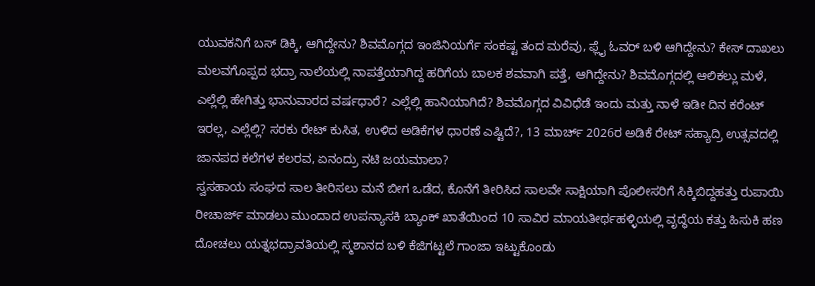ಯುವಕನಿಗೆ ಬಸ್ ಡಿಕ್ಕಿ, ಆಗಿದ್ದೇನು? ಶಿವಮೊಗ್ಗದ ಇಂಜಿನಿಯರ್ಗೆ ಸಂಕಷ್ಟ ತಂದ ಮರೆವು, ಫ್ಲೈ ಓವರ್ ಬಳಿ ಆಗಿದ್ದೇನು? ಕೇಸ್ ದಾಖಲು ಮಲವಗೊಪ್ಪದ ಭದ್ರಾ ನಾಲೆಯಲ್ಲಿ ನಾಪತ್ತೆಯಾಗಿದ್ದ ಹರಿಗೆಯ ಬಾಲಕ ಶವವಾಗಿ ಪತ್ತೆ, ಆಗಿದ್ದೇನು? ಶಿವಮೊಗ್ಗದಲ್ಲಿ ಆಲಿಕಲ್ಲು ಮಳೆ, ಎಲ್ಲೆಲ್ಲಿ ಹೇಗಿತ್ತು ಭಾನುವಾರದ ವರ್ಷಧಾರೆ? ಎಲ್ಲೆಲ್ಲಿ ಹಾನಿಯಾಗಿದೆ? ಶಿವಮೊಗ್ಗದ ವಿವಿಧೆಡೆ ಇಂದು ಮತ್ತು ನಾಳೆ ಇಡೀ ದಿನ ಕರೆಂಟ್ ಇರಲ್ಲ, ಎಲ್ಲೆಲ್ಲಿ? ಸರಕು ರೇಟ್ ಕುಸಿತ, ಉಳಿದ ಅಡಿಕೆಗಳ ಧಾರಣೆ ಎಷ್ಟಿದೆ?, 13 ಮಾರ್ಚ್ 2026ರ ಅಡಿಕೆ ರೇಟ್ ಸಹ್ಯಾದ್ರಿ ಉತ್ಸವದಲ್ಲಿ ಜಾನಪದ ಕಲೆಗಳ ಕಲರವ, ಏನಂದ್ರು ನಟಿ ಜಯಮಾಲಾ?
ಸ್ವಸಹಾಯ ಸಂಘದ ಸಾಲ ತೀರಿಸಲು ಮನೆ ಬೀಗ ಒಡೆದ, ಕೊನೆಗೆ ತೀರಿಸಿದ ಸಾಲವೇ ಸಾಕ್ಷಿಯಾಗಿ ಪೊಲೀಸರಿಗೆ ಸಿಕ್ಕಿಬಿದ್ದಹತ್ತು ರುಪಾಯಿ ರೀಚಾರ್ಜ್ ಮಾಡಲು ಮುಂದಾದ ಉಪನ್ಯಾಸಕಿ ಬ್ಯಾಂಕ್ ಖಾತೆಯಿಂದ 10 ಸಾವಿರ ಮಾಯತೀರ್ಥಹಳ್ಳಿಯಲ್ಲಿ ವೃದ್ಧೆಯ ಕತ್ತು ಹಿಸುಕಿ ಹಣ ದೋಚಲು ಯತ್ನಭದ್ರಾವತಿಯಲ್ಲಿ ಸ್ಮಶಾನದ ಬಳಿ ಕೆಜಿಗಟ್ಟಲೆ ಗಾಂಜಾ ಇಟ್ಟುಕೊಂಡು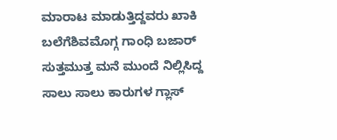ಮಾರಾಟ ಮಾಡುತ್ತಿದ್ದವರು ಖಾಕಿ ಬಲೆಗೆಶಿವಮೊಗ್ಗ ಗಾಂಧಿ ಬಜಾರ್ ಸುತ್ತಮುತ್ತ ಮನೆ ಮುಂದೆ ನಿಲ್ಲಿಸಿದ್ದ ಸಾಲು ಸಾಲು ಕಾರುಗಳ ಗ್ಲಾಸ್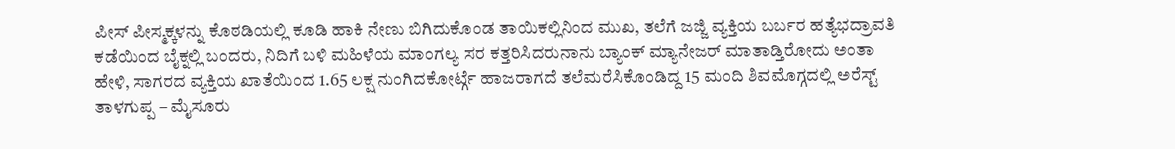ಪೀಸ್ ಪೀಸ್ಮಕ್ಕಳನ್ನು ಕೊಠಡಿಯಲ್ಲಿ ಕೂಡಿ ಹಾಕಿ ನೇಣು ಬಿಗಿದುಕೊಂಡ ತಾಯಿಕಲ್ಲಿನಿಂದ ಮುಖ, ತಲೆಗೆ ಜಜ್ಜಿ ವ್ಯಕ್ತಿಯ ಬರ್ಬರ ಹತ್ಯೆಭದ್ರಾವತಿ ಕಡೆಯಿಂದ ಬೈಕ್ನಲ್ಲಿ ಬಂದರು, ನಿದಿಗೆ ಬಳಿ ಮಹಿಳೆಯ ಮಾಂಗಲ್ಯ ಸರ ಕತ್ತರಿಸಿದರುನಾನು ಬ್ಯಾಂಕ್ ಮ್ಯಾನೇಜರ್ ಮಾತಾಡ್ತಿರೋದು ಅಂತಾ ಹೇಳಿ, ಸಾಗರದ ವ್ಯಕ್ತಿಯ ಖಾತೆಯಿಂದ 1.65 ಲಕ್ಷ ನುಂಗಿದಕೋರ್ಟ್ಗೆ ಹಾಜರಾಗದೆ ತಲೆಮರೆಸಿಕೊಂಡಿದ್ದ 15 ಮಂದಿ ಶಿವಮೊಗ್ಗದಲ್ಲಿ ಅರೆಸ್ಟ್ ತಾಳಗುಪ್ಪ – ಮೈಸೂರು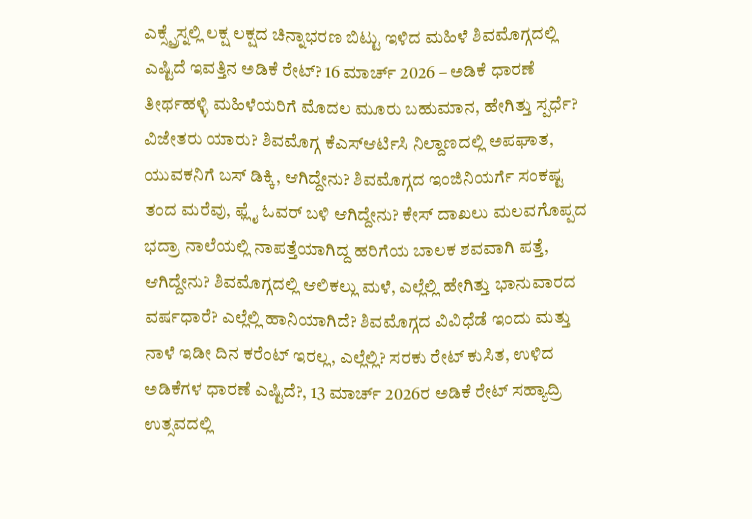ಎಕ್ಸ್ಪ್ರೆಸ್ನಲ್ಲಿ ಲಕ್ಷ ಲಕ್ಷದ ಚಿನ್ನಾಭರಣ ಬಿಟ್ಟು ಇಳಿದ ಮಹಿಳೆ ಶಿವಮೊಗ್ಗದಲ್ಲಿ ಎಷ್ಟಿದೆ ಇವತ್ತಿನ ಅಡಿಕೆ ರೇಟ್? 16 ಮಾರ್ಚ್ 2026 – ಅಡಿಕೆ ಧಾರಣೆ ತೀರ್ಥಹಳ್ಳಿ ಮಹಿಳೆಯರಿಗೆ ಮೊದಲ ಮೂರು ಬಹುಮಾನ, ಹೇಗಿತ್ತು ಸ್ಪರ್ಧೆ? ವಿಜೇತರು ಯಾರು? ಶಿವಮೊಗ್ಗ ಕೆಎಸ್ಆರ್ಟಿಸಿ ನಿಲ್ದಾಣದಲ್ಲಿ ಅಪಘಾತ, ಯುವಕನಿಗೆ ಬಸ್ ಡಿಕ್ಕಿ, ಆಗಿದ್ದೇನು? ಶಿವಮೊಗ್ಗದ ಇಂಜಿನಿಯರ್ಗೆ ಸಂಕಷ್ಟ ತಂದ ಮರೆವು, ಫ್ಲೈ ಓವರ್ ಬಳಿ ಆಗಿದ್ದೇನು? ಕೇಸ್ ದಾಖಲು ಮಲವಗೊಪ್ಪದ ಭದ್ರಾ ನಾಲೆಯಲ್ಲಿ ನಾಪತ್ತೆಯಾಗಿದ್ದ ಹರಿಗೆಯ ಬಾಲಕ ಶವವಾಗಿ ಪತ್ತೆ, ಆಗಿದ್ದೇನು? ಶಿವಮೊಗ್ಗದಲ್ಲಿ ಆಲಿಕಲ್ಲು ಮಳೆ, ಎಲ್ಲೆಲ್ಲಿ ಹೇಗಿತ್ತು ಭಾನುವಾರದ ವರ್ಷಧಾರೆ? ಎಲ್ಲೆಲ್ಲಿ ಹಾನಿಯಾಗಿದೆ? ಶಿವಮೊಗ್ಗದ ವಿವಿಧೆಡೆ ಇಂದು ಮತ್ತು ನಾಳೆ ಇಡೀ ದಿನ ಕರೆಂಟ್ ಇರಲ್ಲ, ಎಲ್ಲೆಲ್ಲಿ? ಸರಕು ರೇಟ್ ಕುಸಿತ, ಉಳಿದ ಅಡಿಕೆಗಳ ಧಾರಣೆ ಎಷ್ಟಿದೆ?, 13 ಮಾರ್ಚ್ 2026ರ ಅಡಿಕೆ ರೇಟ್ ಸಹ್ಯಾದ್ರಿ ಉತ್ಸವದಲ್ಲಿ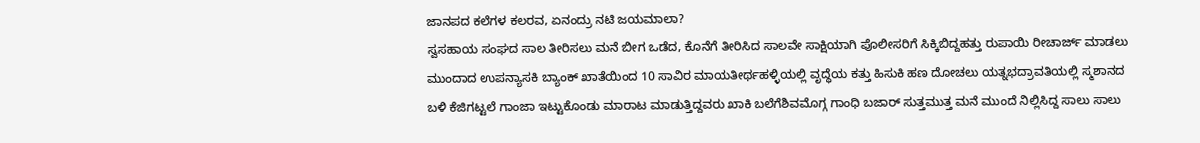ಜಾನಪದ ಕಲೆಗಳ ಕಲರವ, ಏನಂದ್ರು ನಟಿ ಜಯಮಾಲಾ?
ಸ್ವಸಹಾಯ ಸಂಘದ ಸಾಲ ತೀರಿಸಲು ಮನೆ ಬೀಗ ಒಡೆದ, ಕೊನೆಗೆ ತೀರಿಸಿದ ಸಾಲವೇ ಸಾಕ್ಷಿಯಾಗಿ ಪೊಲೀಸರಿಗೆ ಸಿಕ್ಕಿಬಿದ್ದಹತ್ತು ರುಪಾಯಿ ರೀಚಾರ್ಜ್ ಮಾಡಲು ಮುಂದಾದ ಉಪನ್ಯಾಸಕಿ ಬ್ಯಾಂಕ್ ಖಾತೆಯಿಂದ 10 ಸಾವಿರ ಮಾಯತೀರ್ಥಹಳ್ಳಿಯಲ್ಲಿ ವೃದ್ಧೆಯ ಕತ್ತು ಹಿಸುಕಿ ಹಣ ದೋಚಲು ಯತ್ನಭದ್ರಾವತಿಯಲ್ಲಿ ಸ್ಮಶಾನದ ಬಳಿ ಕೆಜಿಗಟ್ಟಲೆ ಗಾಂಜಾ ಇಟ್ಟುಕೊಂಡು ಮಾರಾಟ ಮಾಡುತ್ತಿದ್ದವರು ಖಾಕಿ ಬಲೆಗೆಶಿವಮೊಗ್ಗ ಗಾಂಧಿ ಬಜಾರ್ ಸುತ್ತಮುತ್ತ ಮನೆ ಮುಂದೆ ನಿಲ್ಲಿಸಿದ್ದ ಸಾಲು ಸಾಲು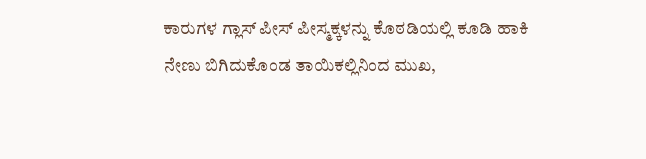ಕಾರುಗಳ ಗ್ಲಾಸ್ ಪೀಸ್ ಪೀಸ್ಮಕ್ಕಳನ್ನು ಕೊಠಡಿಯಲ್ಲಿ ಕೂಡಿ ಹಾಕಿ ನೇಣು ಬಿಗಿದುಕೊಂಡ ತಾಯಿಕಲ್ಲಿನಿಂದ ಮುಖ,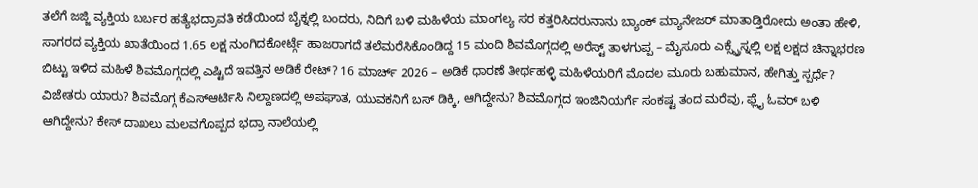ತಲೆಗೆ ಜಜ್ಜಿ ವ್ಯಕ್ತಿಯ ಬರ್ಬರ ಹತ್ಯೆಭದ್ರಾವತಿ ಕಡೆಯಿಂದ ಬೈಕ್ನಲ್ಲಿ ಬಂದರು, ನಿದಿಗೆ ಬಳಿ ಮಹಿಳೆಯ ಮಾಂಗಲ್ಯ ಸರ ಕತ್ತರಿಸಿದರುನಾನು ಬ್ಯಾಂಕ್ ಮ್ಯಾನೇಜರ್ ಮಾತಾಡ್ತಿರೋದು ಅಂತಾ ಹೇಳಿ, ಸಾಗರದ ವ್ಯಕ್ತಿಯ ಖಾತೆಯಿಂದ 1.65 ಲಕ್ಷ ನುಂಗಿದಕೋರ್ಟ್ಗೆ ಹಾಜರಾಗದೆ ತಲೆಮರೆಸಿಕೊಂಡಿದ್ದ 15 ಮಂದಿ ಶಿವಮೊಗ್ಗದಲ್ಲಿ ಅರೆಸ್ಟ್ ತಾಳಗುಪ್ಪ – ಮೈಸೂರು ಎಕ್ಸ್ಪ್ರೆಸ್ನಲ್ಲಿ ಲಕ್ಷ ಲಕ್ಷದ ಚಿನ್ನಾಭರಣ ಬಿಟ್ಟು ಇಳಿದ ಮಹಿಳೆ ಶಿವಮೊಗ್ಗದಲ್ಲಿ ಎಷ್ಟಿದೆ ಇವತ್ತಿನ ಅಡಿಕೆ ರೇಟ್? 16 ಮಾರ್ಚ್ 2026 – ಅಡಿಕೆ ಧಾರಣೆ ತೀರ್ಥಹಳ್ಳಿ ಮಹಿಳೆಯರಿಗೆ ಮೊದಲ ಮೂರು ಬಹುಮಾನ, ಹೇಗಿತ್ತು ಸ್ಪರ್ಧೆ? ವಿಜೇತರು ಯಾರು? ಶಿವಮೊಗ್ಗ ಕೆಎಸ್ಆರ್ಟಿಸಿ ನಿಲ್ದಾಣದಲ್ಲಿ ಅಪಘಾತ, ಯುವಕನಿಗೆ ಬಸ್ ಡಿಕ್ಕಿ, ಆಗಿದ್ದೇನು? ಶಿವಮೊಗ್ಗದ ಇಂಜಿನಿಯರ್ಗೆ ಸಂಕಷ್ಟ ತಂದ ಮರೆವು, ಫ್ಲೈ ಓವರ್ ಬಳಿ ಆಗಿದ್ದೇನು? ಕೇಸ್ ದಾಖಲು ಮಲವಗೊಪ್ಪದ ಭದ್ರಾ ನಾಲೆಯಲ್ಲಿ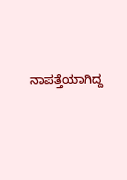ನಾಪತ್ತೆಯಾಗಿದ್ದ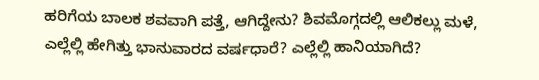ಹರಿಗೆಯ ಬಾಲಕ ಶವವಾಗಿ ಪತ್ತೆ, ಆಗಿದ್ದೇನು? ಶಿವಮೊಗ್ಗದಲ್ಲಿ ಆಲಿಕಲ್ಲು ಮಳೆ, ಎಲ್ಲೆಲ್ಲಿ ಹೇಗಿತ್ತು ಭಾನುವಾರದ ವರ್ಷಧಾರೆ? ಎಲ್ಲೆಲ್ಲಿ ಹಾನಿಯಾಗಿದೆ?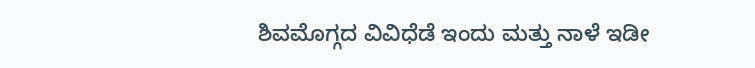ಶಿವಮೊಗ್ಗದ ವಿವಿಧೆಡೆ ಇಂದು ಮತ್ತು ನಾಳೆ ಇಡೀ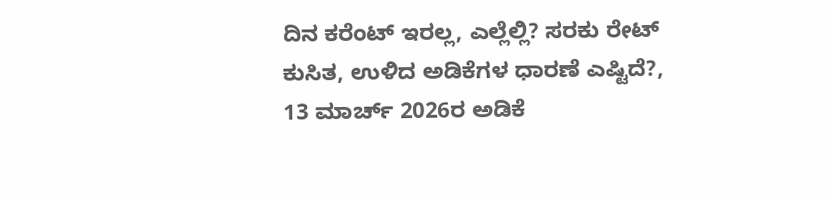ದಿನ ಕರೆಂಟ್ ಇರಲ್ಲ, ಎಲ್ಲೆಲ್ಲಿ? ಸರಕು ರೇಟ್ ಕುಸಿತ, ಉಳಿದ ಅಡಿಕೆಗಳ ಧಾರಣೆ ಎಷ್ಟಿದೆ?, 13 ಮಾರ್ಚ್ 2026ರ ಅಡಿಕೆ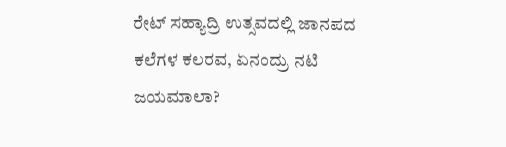ರೇಟ್ ಸಹ್ಯಾದ್ರಿ ಉತ್ಸವದಲ್ಲಿ ಜಾನಪದ ಕಲೆಗಳ ಕಲರವ, ಏನಂದ್ರು ನಟಿ ಜಯಮಾಲಾ?